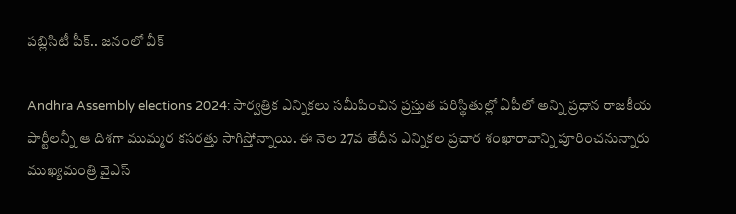పబ్లిసిటీ పీక్.. జనంలో వీక్

Andhra Assembly elections 2024: సార్వత్రిక ఎన్నికలు సమీపించిన ప్రస్తుత పరిస్థితుల్లో ఏపీలో అన్ని ప్రధాన రాజకీయ పార్టీలన్నీ ఆ దిశగా ముమ్మర కసరత్తు సాగిస్తోన్నాయి. ఈ నెల 27వ తేదీన ఎన్నికల ప్రచార శంఖారావాన్ని పూరించనున్నారు ముఖ్యమంత్రి వైఎస్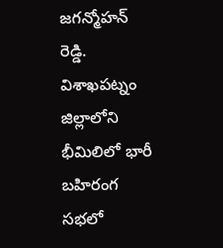జగన్మోహన్ రెడ్డి. విశాఖపట్నం జిల్లాలోని భీమిలిలో భారీ బహిరంగ సభలో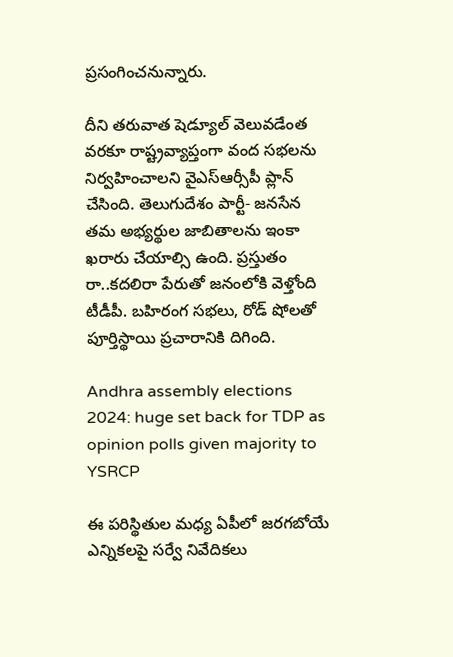ప్రసంగించనున్నారు.

దీని తరువాత షెడ్యూల్ వెలువడేంత వరకూ రాష్ట్రవ్యాప్తంగా వంద సభలను నిర్వహించాలని వైఎస్ఆర్సీపీ ప్లాన్ చేసింది. తెలుగుదేశం పార్టీ- జనసేన తమ అభ్యర్థుల జాబితాలను ఇంకా ఖరారు చేయాల్సి ఉంది. ప్రస్తుతం రా..కదలిరా పేరుతో జనంలోకి వెళ్తోంది టీడీపీ. బహిరంగ సభలు, రోడ్ షోలతో పూర్తిస్థాయి ప్రచారానికి దిగింది.

Andhra assembly elections 2024: huge set back for TDP as opinion polls given majority to YSRCP

ఈ పరిస్థితుల మధ్య ఏపీలో జరగబోయే ఎన్నికలపై సర్వే నివేదికలు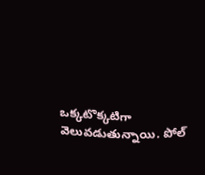ఒక్కటొక్కటిగా వెలువడుతున్నాయి. పోల్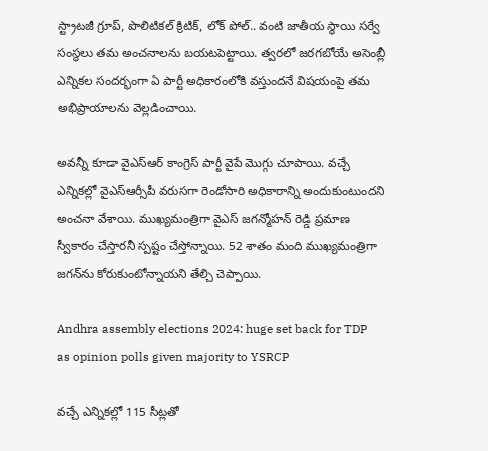స్ట్రాటజీ గ్రూప్, పొలిటికల్ క్రిటిక్, లోక్ పోల్.. వంటి జాతీయ స్థాయి సర్వే సంస్థలు తమ అంచనాలను బయటపెట్టాయి. త్వరలో జరగబోయే అసెంబ్లీ ఎన్నికల సందర్భంగా ఏ పార్టీ అధికారంలోకి వస్తుందనే విషయంపై తమ అభిప్రాయాలను వెల్లడించాయి.

అవన్నీ కూడా వైఎస్ఆర్ కాంగ్రెస్ పార్టీ వైపే మొగ్గు చూపాయి. వచ్చే ఎన్నికల్లో వైఎస్ఆర్సీపీ వరుసగా రెండోసారి అధికారాన్ని అందుకుంటుందని అంచనా వేశాయి. ముఖ్యమంత్రిగా వైఎస్ జగన్మోహన్ రెడ్డి ప్రమాణ స్వీకారం చేస్తారనీ స్పష్టం చేస్తోన్నాయి. 52 శాతం మంది ముఖ్యమంత్రిగా జగన్‌ను కోరుకుంటోన్నాయని తేల్చి చెప్పాయి.

Andhra assembly elections 2024: huge set back for TDP as opinion polls given majority to YSRCP

వచ్చే ఎన్నికల్లో 115 సీట్లతో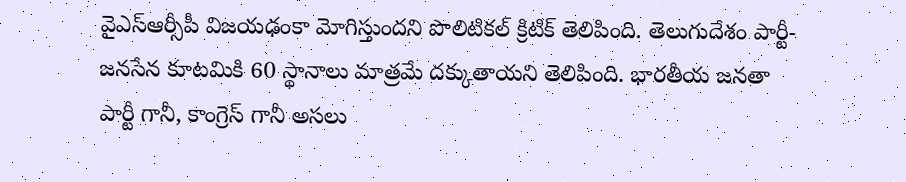వైఎస్ఆర్సీపీ విజయఢంకా మోగిస్తుందని పొలిటికల్ క్రిటిక్ తెలిపింది. తెలుగుదేశం పార్టీ-జనసేన కూటమికి 60 స్థానాలు మాత్రమే దక్కుతాయని తెలిపింది. భారతీయ జనతా పార్టీ గానీ, కాంగ్రెస్ గానీ అసలు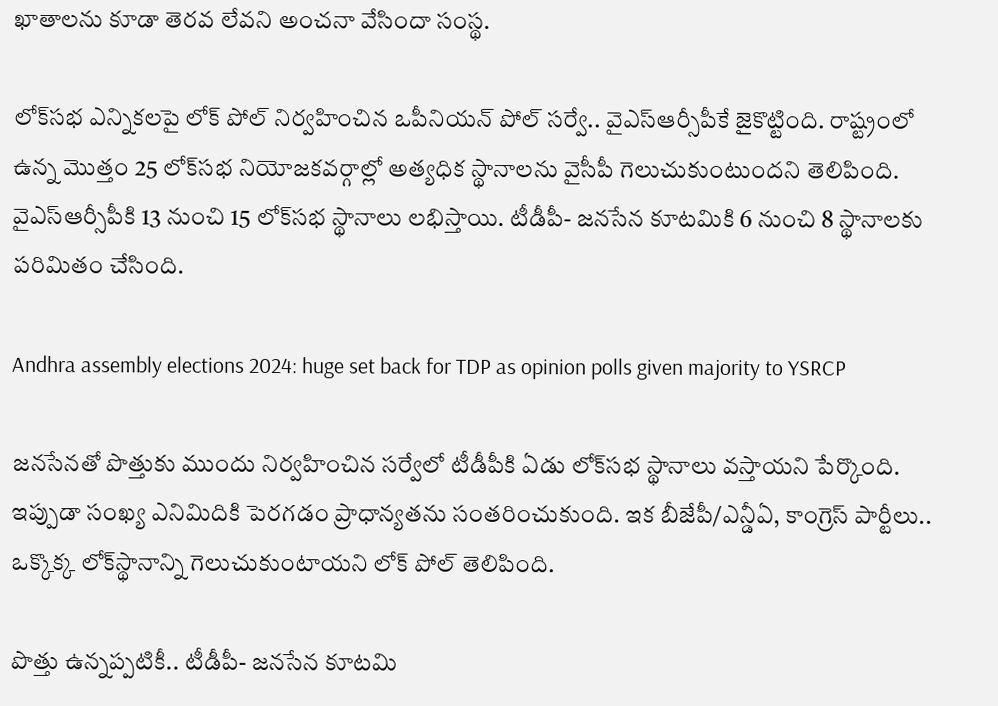ఖాతాలను కూడా తెరవ లేవని అంచనా వేసిందా సంస్థ.

లోక్‌సభ ఎన్నికలపై లోక్ పోల్ నిర్వహించిన ఒపీనియన్ పోల్ సర్వే.. వైఎస్ఆర్సీపీకే జైకొట్టింది. రాష్ట్రంలో ఉన్న మొత్తం 25 లోక్‌సభ నియోజకవర్గాల్లో అత్యధిక స్థానాలను వైసీపీ గెలుచుకుంటుందని తెలిపింది. వైఎస్ఆర్సీపీకి 13 నుంచి 15 లోక్‌సభ స్థానాలు లభిస్తాయి. టీడీపీ- జనసేన కూటమికి 6 నుంచి 8 స్థానాలకు పరిమితం చేసింది.

Andhra assembly elections 2024: huge set back for TDP as opinion polls given majority to YSRCP

జనసేనతో పొత్తుకు ముందు నిర్వహించిన సర్వేలో టీడీపీకి ఏడు లోక్‌సభ స్థానాలు వస్తాయని పేర్కొంది. ఇప్పుడా సంఖ్య ఎనిమిదికి పెరగడం ప్రాధాన్యతను సంతరించుకుంది. ఇక బీజేపీ/ఎన్డీఏ, కాంగ్రెస్ పార్టీలు.. ఒక్కొక్క లోక్‌స్థానాన్ని గెలుచుకుంటాయని లోక్ పోల్ తెలిపింది.

పొత్తు ఉన్నప్పటికీ.. టీడీపీ- జనసేన కూటమి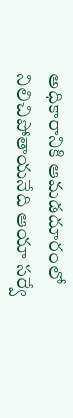అధికారానికి ఆమడదూరంలో నిలిచిపోతాయనేది ఆయా సర్వే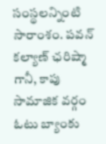సంస్థలన్నింటి సారాంశం. పవన్ కల్యాణ్ ఛరిష్మా గానీ, కాపు సామాజిక వర్గం ఓటు బ్యాంకు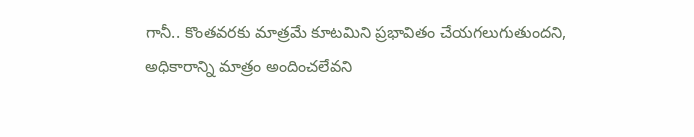గానీ.. కొంతవరకు మాత్రమే కూటమిని ప్రభావితం చేయగలుగుతుందని, అధికారాన్ని మాత్రం అందించలేవని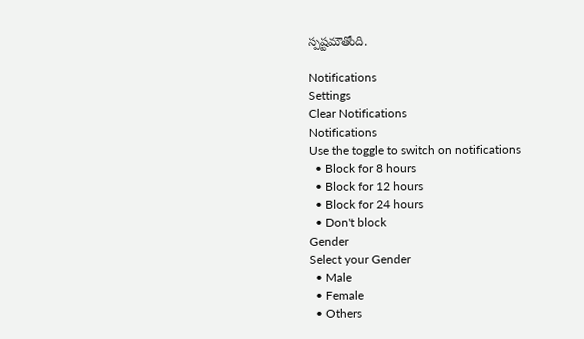స్పష్టమౌతోంది.

Notifications
Settings
Clear Notifications
Notifications
Use the toggle to switch on notifications
  • Block for 8 hours
  • Block for 12 hours
  • Block for 24 hours
  • Don't block
Gender
Select your Gender
  • Male
  • Female
  • Others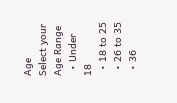Age
Select your Age Range
  • Under 18
  • 18 to 25
  • 26 to 35
  • 36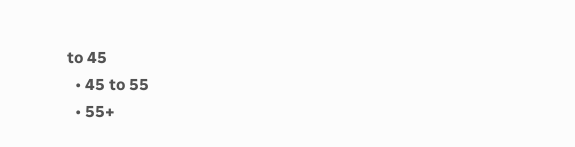to 45
  • 45 to 55
  • 55+